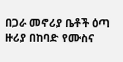በጋራ መኖሪያ ቤቶች ዕጣ ዙሪያ በከባድ የሙስና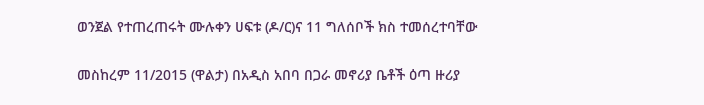ወንጀል የተጠረጠሩት ሙሉቀን ሀፍቱ (ዶ/ር)ና 11 ግለሰቦች ክስ ተመሰረተባቸው

መስከረም 11/2015 (ዋልታ) በአዲስ አበባ በጋራ መኖሪያ ቤቶች ዕጣ ዙሪያ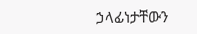ኃላፊነታቸውን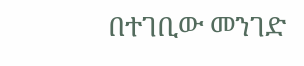በተገቢው መንገድ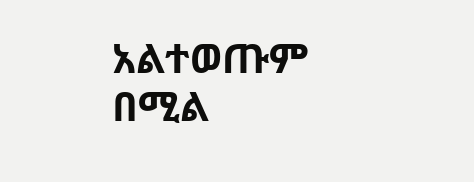አልተወጡም በሚል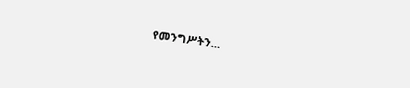የመንግሥትን…